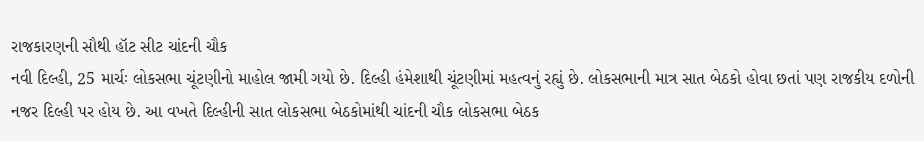રાજકારણની સૌથી હૉટ સીટ ચાંદની ચૌક
નવી દિલ્હી, 25 માર્ચઃ લોકસભા ચૂંટણીનો માહોલ જામી ગયો છે. દિલ્હી હંમેશાથી ચૂંટણીમાં મહત્વનું રહ્યું છે. લોકસભાની માત્ર સાત બેઠકો હોવા છતાં પણ રાજકીય દળોની નજર દિલ્હી પર હોય છે. આ વખતે દિલ્હીની સાત લોકસભા બેઠકોમાંથી ચાંદની ચૌક લોકસભા બેઠક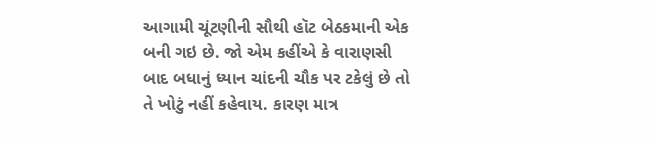આગામી ચૂંટણીની સૌથી હૉટ બેઠકમાની એક બની ગઇ છે. જો એમ કહીંએ કે વારાણસી બાદ બધાનું ધ્યાન ચાંદની ચૌક પર ટકેલું છે તો તે ખોટું નહીં કહેવાય. કારણ માત્ર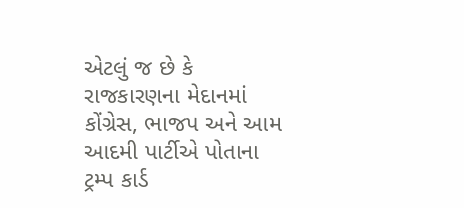એટલું જ છે કે રાજકારણના મેદાનમાં કોંગ્રેસ, ભાજપ અને આમ આદમી પાર્ટીએ પોતાના ટ્રમ્પ કાર્ડ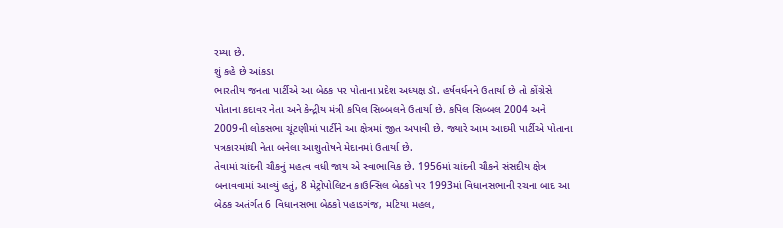રમ્યા છે.
શું કહે છે આંકડા
ભારતીય જનતા પાર્ટીએ આ બેઠક પર પોતાના પ્રદેશ અધ્યક્ષ ડૉ. હર્ષવર્ધનને ઉતાર્યા છે તો કોંગ્રેસે પોતાના કદાવર નેતા અને કેન્દ્રીય મંત્રી કપિલ સિબ્બલને ઉતાર્યા છે. કપિલ સિબ્બલ 2004 અને 2009ની લોકસભા ચૂંટણીમાં પાર્ટીને આ ક્ષેત્રમાં જીત અપાવી છે. જ્યારે આમ આદમી પાર્ટીએ પોતાના પત્રકારમાંથી નેતા બનેલા આશુતોષને મેદાનમાં ઉતાર્યા છે.
તેવામાં ચાંદની ચૌકનું મહત્વ વધી જાય એ સ્વાભાવિક છે. 1956માં ચાંદની ચૌકને સંસદીય ક્ષેત્ર બનાવવામાં આવ્યું હતું, 8 મેટ્રોપોલિટન કાઉન્સિલ બેઠકો પર 1993માં વિધાનસભાની રચના બાદ આ બેઠક અતંર્ગત 6 વિધાનસભા બેઠકો પહાડગંજ, મટિયા મહલ,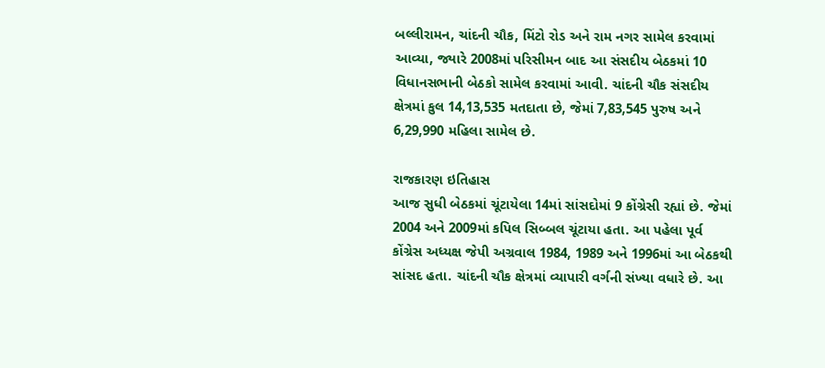બલ્લીરામન, ચાંદની ચૌક, મિંટો રોડ અને રામ નગર સામેલ કરવામાં આવ્યા, જ્યારે 2008માં પરિસીમન બાદ આ સંસદીય બેઠકમાં 10 વિધાનસભાની બેઠકો સામેલ કરવામાં આવી. ચાંદની ચૌક સંસદીય ક્ષેત્રમાં કુલ 14,13,535 મતદાતા છે, જેમાં 7,83,545 પુરુષ અને 6,29,990 મહિલા સામેલ છે.

રાજકારણ ઇતિહાસ
આજ સુધી બેઠકમાં ચૂંટાયેલા 14માં સાંસદોમાં 9 કોંગ્રેસી રહ્યાં છે. જેમાં 2004 અને 2009માં કપિલ સિબ્બલ ચૂંટાયા હતા. આ પહેલા પૂર્વ કોંગ્રેસ અધ્યક્ષ જેપી અગ્રવાલ 1984, 1989 અને 1996માં આ બેઠકથી સાંસદ હતા. ચાંદની ચૌક ક્ષેત્રમાં વ્યાપારી વર્ગની સંખ્યા વધારે છે. આ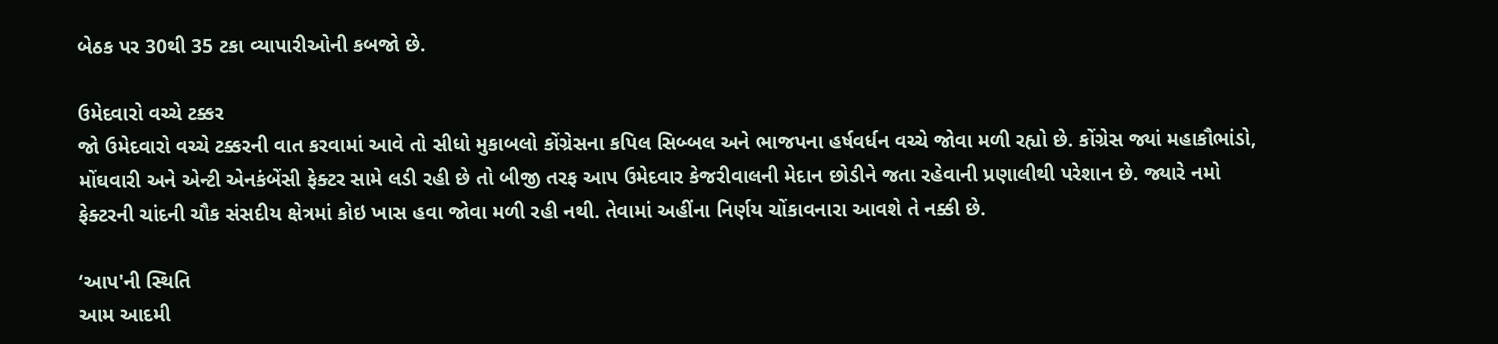બેઠક પર 30થી 35 ટકા વ્યાપારીઓની કબજો છે.

ઉમેદવારો વચ્ચે ટક્કર
જો ઉમેદવારો વચ્ચે ટક્કરની વાત કરવામાં આવે તો સીધો મુકાબલો કોંગ્રેસના કપિલ સિબ્બલ અને ભાજપના હર્ષવર્ધન વચ્ચે જોવા મળી રહ્યો છે. કોંગ્રેસ જ્યાં મહાકૌભાંડો, મોંઘવારી અને એન્ટી એનકંબેંસી ફેક્ટર સામે લડી રહી છે તો બીજી તરફ આપ ઉમેદવાર કેજરીવાલની મેદાન છોડીને જતા રહેવાની પ્રણાલીથી પરેશાન છે. જ્યારે નમો ફેક્ટરની ચાંદની ચૌક સંસદીય ક્ષેત્રમાં કોઇ ખાસ હવા જોવા મળી રહી નથી. તેવામાં અહીંના નિર્ણય ચોંકાવનારા આવશે તે નક્કી છે.

‘આપ'ની સ્થિતિ
આમ આદમી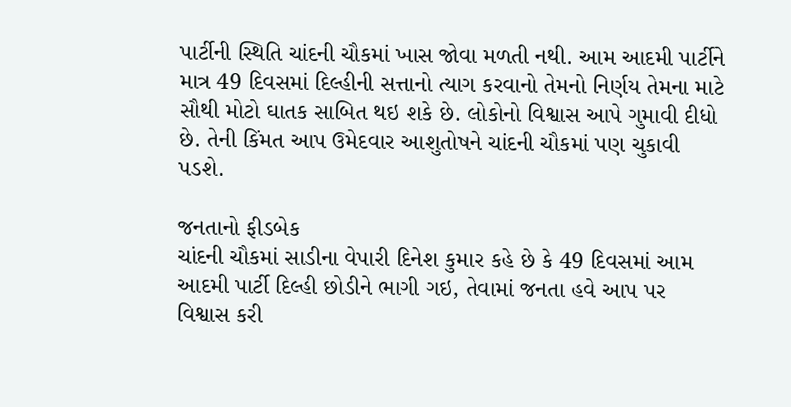પાર્ટીની સ્થિતિ ચાંદની ચૌકમાં ખાસ જોવા મળતી નથી. આમ આદમી પાર્ટીને માત્ર 49 દિવસમાં દિલ્હીની સત્તાનો ત્યાગ કરવાનો તેમનો નિર્ણય તેમના માટે સૌથી મોટો ઘાતક સાબિત થઇ શકે છે. લોકોનો વિશ્વાસ આપે ગુમાવી દીધો છે. તેની કિંમત આપ ઉમેદવાર આશુતોષને ચાંદની ચૌકમાં પણ ચુકાવી પડશે.

જનતાનો ફીડબેક
ચાંદની ચૌકમાં સાડીના વેપારી દિનેશ કુમાર કહે છે કે 49 દિવસમાં આમ આદમી પાર્ટી દિલ્હી છોડીને ભાગી ગઇ, તેવામાં જનતા હવે આપ પર વિશ્વાસ કરી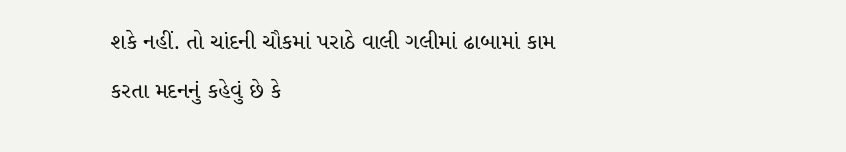શકે નહીં. તો ચાંદની ચૌકમાં પરાઠે વાલી ગલીમાં ઢાબામાં કામ કરતા મદનનું કહેવું છે કે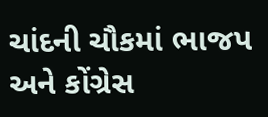ચાંદની ચૌકમાં ભાજપ અને કોંગ્રેસ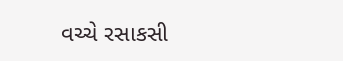વચ્ચે રસાકસી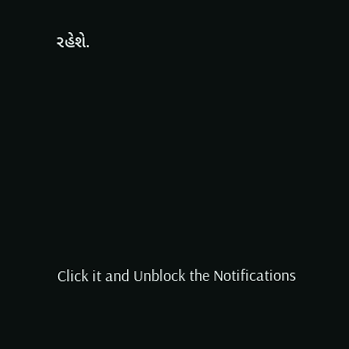રહેશે.












Click it and Unblock the Notifications